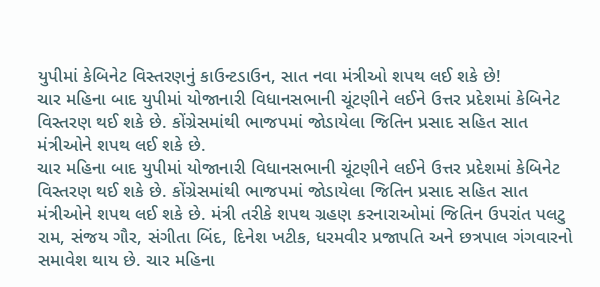યુપીમાં કેબિનેટ વિસ્તરણનું કાઉન્ટડાઉન, સાત નવા મંત્રીઓ શપથ લઈ શકે છે!
ચાર મહિના બાદ યુપીમાં યોજાનારી વિધાનસભાની ચૂંટણીને લઈને ઉત્તર પ્રદેશમાં કેબિનેટ વિસ્તરણ થઈ શકે છે. કોંગ્રેસમાંથી ભાજપમાં જોડાયેલા જિતિન પ્રસાદ સહિત સાત મંત્રીઓને શપથ લઈ શકે છે.
ચાર મહિના બાદ યુપીમાં યોજાનારી વિધાનસભાની ચૂંટણીને લઈને ઉત્તર પ્રદેશમાં કેબિનેટ વિસ્તરણ થઈ શકે છે. કોંગ્રેસમાંથી ભાજપમાં જોડાયેલા જિતિન પ્રસાદ સહિત સાત મંત્રીઓને શપથ લઈ શકે છે. મંત્રી તરીકે શપથ ગ્રહણ કરનારાઓમાં જિતિન ઉપરાંત પલટુ રામ, સંજય ગૌર, સંગીતા બિંદ, દિનેશ ખટીક, ધરમવીર પ્રજાપતિ અને છત્રપાલ ગંગવારનો સમાવેશ થાય છે. ચાર મહિના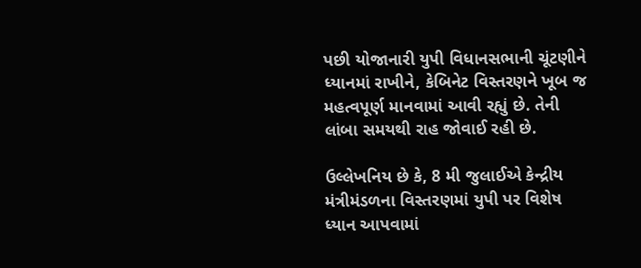પછી યોજાનારી યુપી વિધાનસભાની ચૂંટણીને ધ્યાનમાં રાખીને, કેબિનેટ વિસ્તરણને ખૂબ જ મહત્વપૂર્ણ માનવામાં આવી રહ્યું છે. તેની લાંબા સમયથી રાહ જોવાઈ રહી છે.

ઉલ્લેખનિય છે કે, 8 મી જુલાઈએ કેન્દ્રીય મંત્રીમંડળના વિસ્તરણમાં યુપી પર વિશેષ ધ્યાન આપવામાં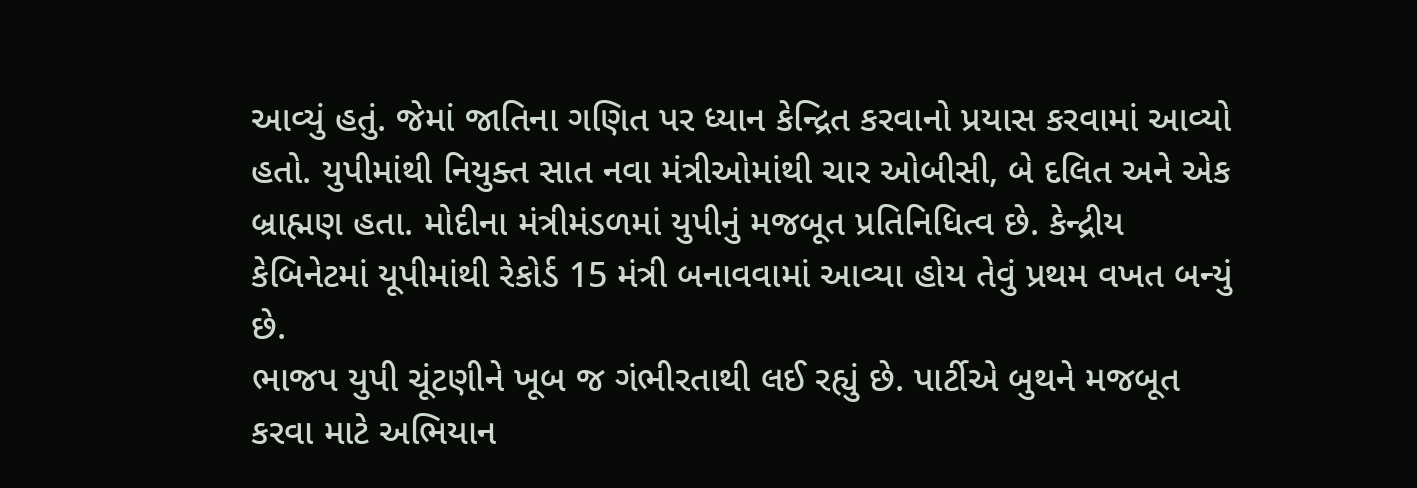આવ્યું હતું. જેમાં જાતિના ગણિત પર ધ્યાન કેન્દ્રિત કરવાનો પ્રયાસ કરવામાં આવ્યો હતો. યુપીમાંથી નિયુક્ત સાત નવા મંત્રીઓમાંથી ચાર ઓબીસી, બે દલિત અને એક બ્રાહ્મણ હતા. મોદીના મંત્રીમંડળમાં યુપીનું મજબૂત પ્રતિનિધિત્વ છે. કેન્દ્રીય કેબિનેટમાં યૂપીમાંથી રેકોર્ડ 15 મંત્રી બનાવવામાં આવ્યા હોય તેવું પ્રથમ વખત બન્યું છે.
ભાજપ યુપી ચૂંટણીને ખૂબ જ ગંભીરતાથી લઈ રહ્યું છે. પાર્ટીએ બુથને મજબૂત કરવા માટે અભિયાન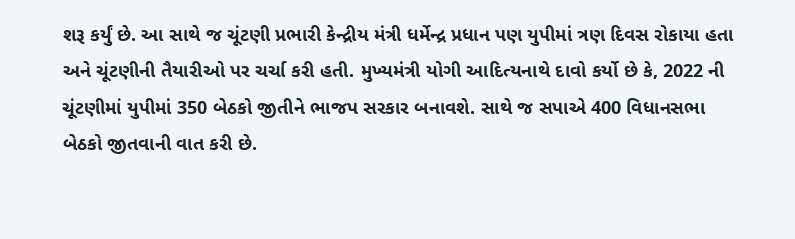શરૂ કર્યું છે. આ સાથે જ ચૂંટણી પ્રભારી કેન્દ્રીય મંત્રી ધર્મેન્દ્ર પ્રધાન પણ યુપીમાં ત્રણ દિવસ રોકાયા હતા અને ચૂંટણીની તૈયારીઓ પર ચર્ચા કરી હતી. મુખ્યમંત્રી યોગી આદિત્યનાથે દાવો કર્યો છે કે, 2022 ની ચૂંટણીમાં યુપીમાં 350 બેઠકો જીતીને ભાજપ સરકાર બનાવશે. સાથે જ સપાએ 400 વિધાનસભા બેઠકો જીતવાની વાત કરી છે.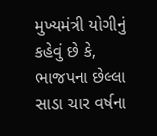મુખ્યમંત્રી યોગીનું કહેવું છે કે, ભાજપના છેલ્લા સાડા ચાર વર્ષના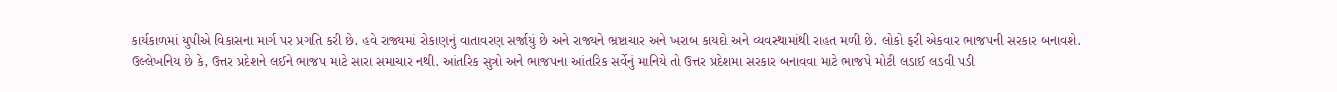કાર્યકાળમાં યુપીએ વિકાસના માર્ગ પર પ્રગતિ કરી છે. હવે રાજ્યમાં રોકાણનું વાતાવરણ સર્જાયું છે અને રાજ્યને ભ્રષ્ટાચાર અને ખરાબ કાયદો અને વ્યવસ્થામાંથી રાહત મળી છે. લોકો ફરી એકવાર ભાજપની સરકાર બનાવશે.
ઉલ્લેખનિય છે કે, ઉત્તર પ્રદેશને લઈને ભાજપ માટે સારા સમાચાર નથી. આંતરિક સુત્રો અને ભાજપના આંતરિક સર્વેનું માનિયે તો ઉત્તર પ્રદેશમા સરકાર બનાવવા માટે ભાજપે મોટી લડાઈ લડવી પડી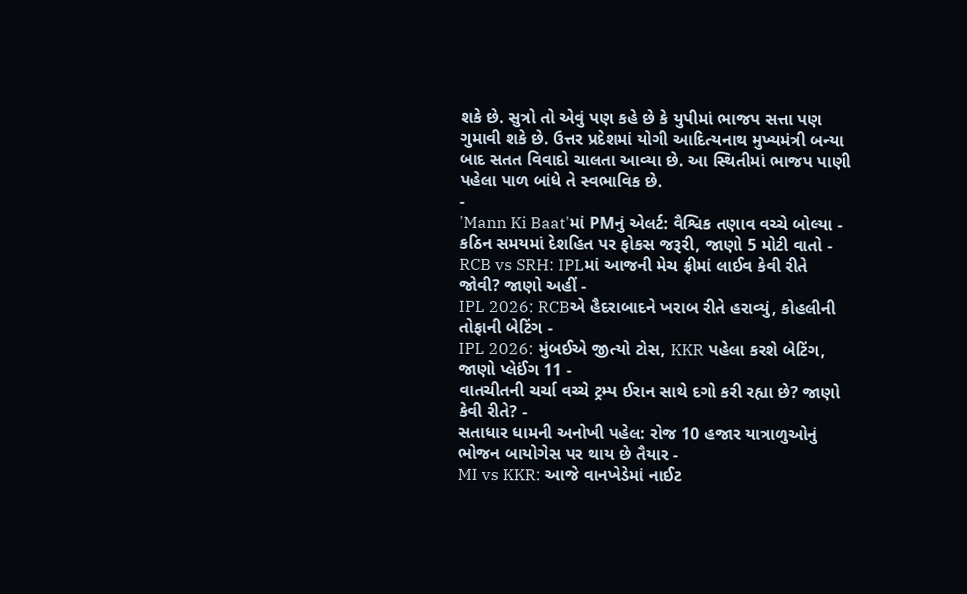શકે છે. સુત્રો તો એવું પણ કહે છે કે યુપીમાં ભાજપ સત્તા પણ ગુમાવી શકે છે. ઉત્તર પ્રદેશમાં યોગી આદિત્યનાથ મુખ્યમંત્રી બન્યા બાદ સતત વિવાદો ચાલતા આવ્યા છે. આ સ્થિતીમાં ભાજપ પાણી પહેલા પાળ બાંધે તે સ્વભાવિક છે.
-
'Mann Ki Baat'માં PMનું એલર્ટ: વૈશ્વિક તણાવ વચ્ચે બોલ્યા - કઠિન સમયમાં દેશહિત પર ફોકસ જરૂરી, જાણો 5 મોટી વાતો -
RCB vs SRH: IPLમાં આજની મેચ ફ્રીમાં લાઈવ કેવી રીતે જોવી? જાણો અહીં -
IPL 2026: RCBએ હૈદરાબાદને ખરાબ રીતે હરાવ્યું, કોહલીની તોફાની બેટિંગ -
IPL 2026: મુંબઈએ જીત્યો ટોસ, KKR પહેલા કરશે બેટિંગ, જાણો પ્લેઈંગ 11 -
વાતચીતની ચર્ચા વચ્ચે ટ્રમ્પ ઈરાન સાથે દગો કરી રહ્યા છે? જાણો કેવી રીતે? -
સતાધાર ધામની અનોખી પહેલ: રોજ 10 હજાર યાત્રાળુઓનું ભોજન બાયોગેસ પર થાય છે તૈયાર -
MI vs KKR: આજે વાનખેડેમાં નાઈટ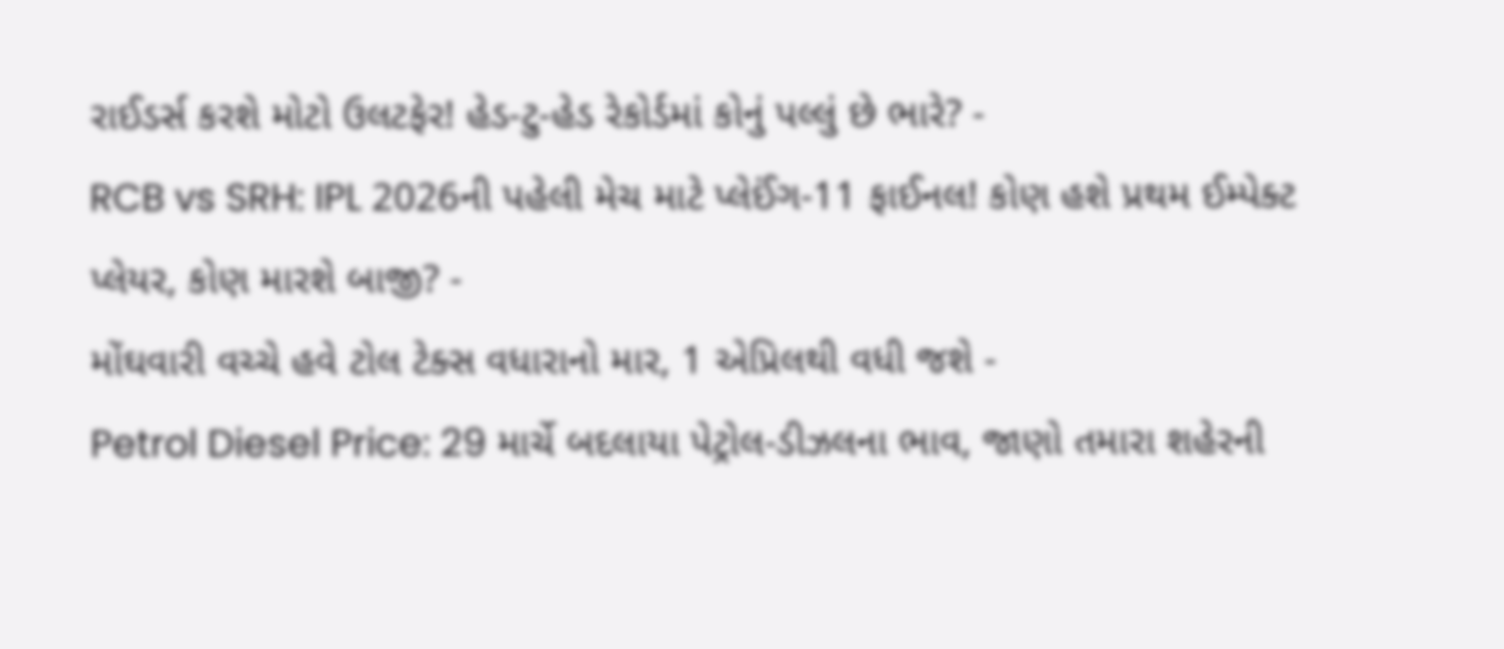રાઈડર્સ કરશે મોટો ઉલટફેર! હેડ-ટુ-હેડ રેકોર્ડમાં કોનું પલ્લું છે ભારે? -
RCB vs SRH: IPL 2026ની પહેલી મેચ માટે પ્લેઈંગ-11 ફાઈનલ! કોણ હશે પ્રથમ ઈમ્પેક્ટ પ્લેયર, કોણ મારશે બાજી? -
મોંઘવારી વચ્ચે હવે ટોલ ટેક્સ વધારાનો માર, 1 એપ્રિલથી વધી જશે -
Petrol Diesel Price: 29 માર્ચે બદલાયા પેટ્રોલ-ડીઝલના ભાવ, જાણો તમારા શહેરની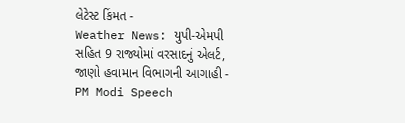લેટેસ્ટ કિંમત -
Weather News: યુપી-એમપી સહિત 9 રાજ્યોમાં વરસાદનું એલર્ટ, જાણો હવામાન વિભાગની આગાહી -
PM Modi Speech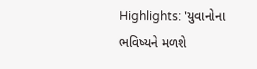Highlights: 'યુવાનોના ભવિષ્યને મળશે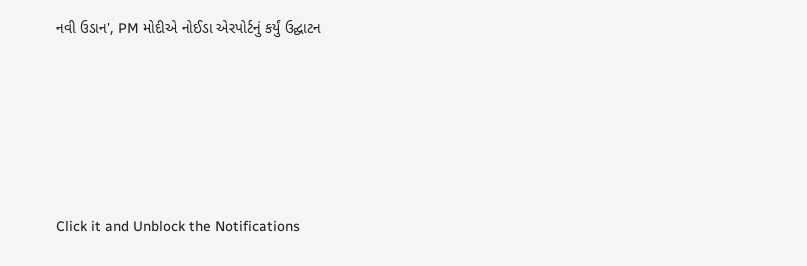નવી ઉડાન', PM મોદીએ નોઈડા એરપોર્ટનું કર્યું ઉદ્ઘાટન






Click it and Unblock the Notifications